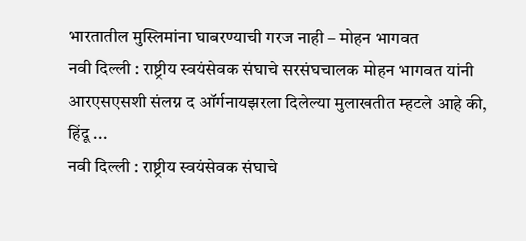भारतातील मुस्लिमांना घाबरण्याची गरज नाही – मोहन भागवत
नवी दिल्ली : राष्ट्रीय स्वयंसेवक संघाचे सरसंघचालक मोहन भागवत यांनी आरएसएसशी संलग्न द ऑर्गनायझरला दिलेल्या मुलाखतीत म्हटले आहे की, हिंदू ...
नवी दिल्ली : राष्ट्रीय स्वयंसेवक संघाचे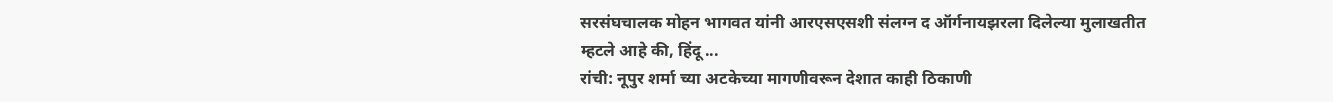सरसंघचालक मोहन भागवत यांनी आरएसएसशी संलग्न द ऑर्गनायझरला दिलेल्या मुलाखतीत म्हटले आहे की, हिंदू ...
रांची: नूपुर शर्मा च्या अटकेच्या मागणीवरून देशात काही ठिकाणी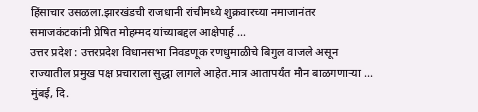हिंसाचार उसळला.झारखंडची राजधानी रांचीमध्ये शुक्रवारच्या नमाजानंतर समाजकंटकांनी प्रेषित मोहम्मद यांच्याबद्दल आक्षेपार्ह ...
उत्तर प्रदेश : उत्तरप्रदेश विधानसभा निवडणूक रणधुमाळीचे बिगुल वाजले असून राज्यातील प्रमुख पक्ष प्रचाराला सुद्धा लागले आहेत.मात्र आतापर्यंत मौन बाळगणाऱ्या ...
मुंबई, दि.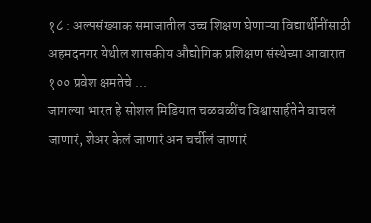१८ : अल्पसंख्याक समाजातील उच्च शिक्षण घेणाऱ्या विद्यार्थीनींसाठी अहमदनगर येथील शासकीय औद्योगिक प्रशिक्षण संस्थेच्या आवारात १०० प्रवेश क्षमतेचे ...
जागल्या भारत हे सोशल मिडियात चळवळींच विश्वासार्हतेने वाचलं जाणारं, शेअर केलं जाणारं अन चर्चीलं जाणारं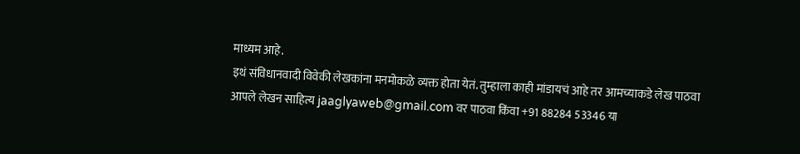माध्यम आहे.
इथं संविधानवादी विवेकी लेखकांना मनमोकळे व्यक्त होता येतं. तुम्हाला काही मांडायचं आहे तर आमच्याकडे लेख पाठवा
आपले लेखन साहित्य jaaglyaweb@gmail.com वर पाठवा किंवा +91 88284 53346 या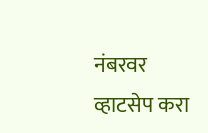नंबरवर व्हाटसेप करा